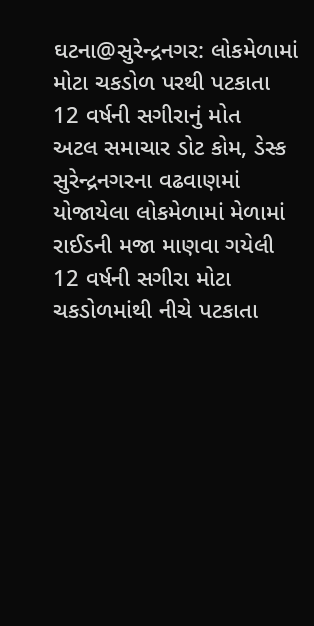ઘટના@સુરેન્દ્રનગર: લોકમેળામાં મોટા ચકડોળ પરથી પટકાતા 12 વર્ષની સગીરાનું મોત
અટલ સમાચાર ડોટ કોમ, ડેસ્ક
સુરેન્દ્રનગરના વઢવાણમાં યોજાયેલા લોકમેળામાં મેળામાં રાઈડની મજા માણવા ગયેલી 12 વર્ષની સગીરા મોટા ચકડોળમાંથી નીચે પટકાતા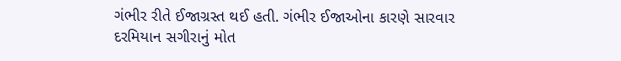ગંભીર રીતે ઈજાગ્રસ્ત થઈ હતી. ગંભીર ઈજાઓના કારણે સારવાર દરમિયાન સગીરાનું મોત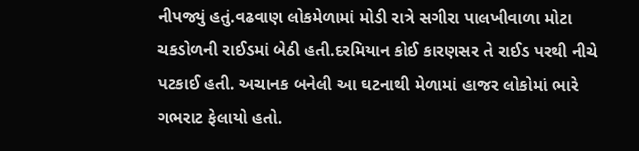નીપજ્યું હતું.વઢવાણ લોકમેળામાં મોડી રાત્રે સગીરા પાલખીવાળા મોટા ચકડોળની રાઈડમાં બેઠી હતી.દરમિયાન કોઈ કારણસર તે રાઈડ પરથી નીચે પટકાઈ હતી. અચાનક બનેલી આ ઘટનાથી મેળામાં હાજર લોકોમાં ભારે ગભરાટ ફેલાયો હતો.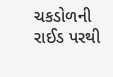ચકડોળની રાઈડ પરથી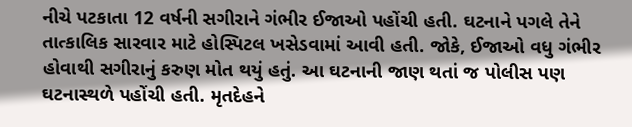નીચે પટકાતા 12 વર્ષની સગીરાને ગંભીર ઈજાઓ પહોંચી હતી. ઘટનાને પગલે તેને તાત્કાલિક સારવાર માટે હોસ્પિટલ ખસેડવામાં આવી હતી. જોકે, ઈજાઓ વધુ ગંભીર હોવાથી સગીરાનું કરુણ મોત થયું હતું. આ ઘટનાની જાણ થતાં જ પોલીસ પણ ઘટનાસ્થળે પહોંચી હતી. મૃતદેહને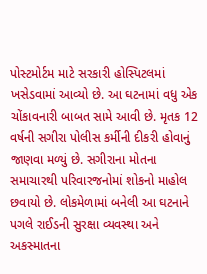પોસ્ટમોર્ટમ માટે સરકારી હોસ્પિટલમાં ખસેડવામાં આવ્યો છે. આ ઘટનામાં વધુ એક ચોંકાવનારી બાબત સામે આવી છે. મૃતક 12 વર્ષની સગીરા પોલીસ કર્મીની દીકરી હોવાનું જાણવા મળ્યું છે. સગીરાના મોતના સમાચારથી પરિવારજનોમાં શોકનો માહોલ છવાયો છે. લોકમેળામાં બનેલી આ ઘટનાને પગલે રાઈડની સુરક્ષા વ્યવસ્થા અને અકસ્માતના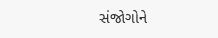સંજોગોને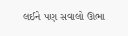લઈને પણ સવાલો ઊભા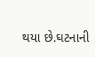થયા છે.ઘટનાની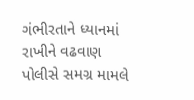ગંભીરતાને ધ્યાનમાં રાખીને વઢવાણ પોલીસે સમગ્ર મામલે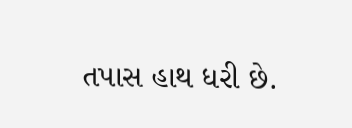તપાસ હાથ ધરી છે.